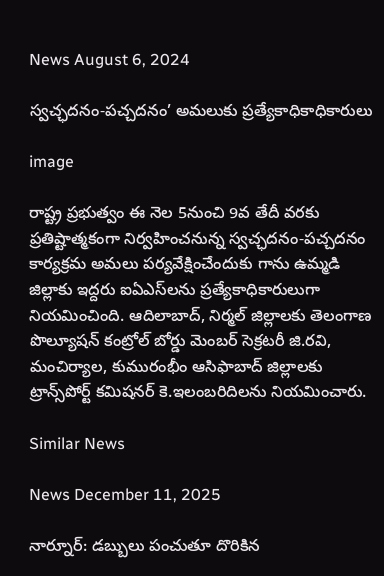News August 6, 2024

స్వచ్ఛదనం-పచ్చదనం’ అమలుకు ప్రత్యేకాధికాధికారులు

image

రాష్ట్ర ప్రభుత్వం ఈ నెల 5నుంచి 9వ తేదీ వరకు ప్రతిష్టాత్మకంగా నిర్వహించనున్న స్వచ్ఛదనం-పచ్చదనం కార్యక్రమ అమలు పర్యవేక్షించేందుకు గాను ఉమ్మడి జిల్లాకు ఇద్దరు ఐఏఎస్‌లను ప్రత్యేకాధికారులుగా నియమించింది. ఆదిలాబాద్‌, నిర్మల్‌ జిల్లాలకు తెలంగాణ పొల్యూషన్‌ కంట్రోల్‌ బోర్డు మెంబర్‌ సెక్రటరీ జి.రవి, మంచిర్యాల, కుమురంభీం ఆసిఫాబాద్‌ జిల్లాలకు ట్రాన్స్‌పోర్ట్‌ కమిషనర్‌ కె.ఇలంబరిదిలను నియమించారు.

Similar News

News December 11, 2025

నార్నూర్: డబ్బులు పంచుతూ దొరికిన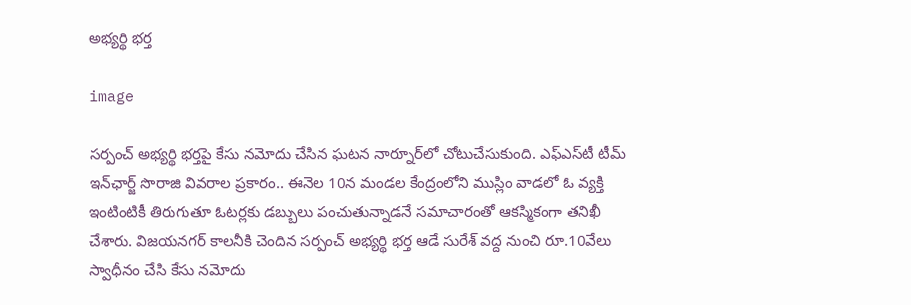అభ్యర్థి భర్త

image

సర్పంచ్ అభ్యర్థి భర్తపై కేసు నమోదు చేసిన ఘటన నార్నూర్‌లో చోటుచేసుకుంది. ఎఫ్ఎస్‌టీ టీమ్ ఇన్‌ఛార్జ్ సొరాజి వివరాల ప్రకారం.. ఈనెల 10న మండల కేంద్రంలోని ముస్లిం వాడలో ఓ వ్యక్తి ఇంటింటికీ తిరుగుతూ ఓటర్లకు డబ్బులు పంచుతున్నాడనే సమాచారంతో ఆకస్మికంగా తనిఖీ చేశారు. విజయనగర్ కాలనీకి చెందిన సర్పంచ్ అభ్యర్థి భర్త ఆడే సురేశ్ వద్ద నుంచి రూ.10వేలు స్వాధీనం చేసి కేసు నమోదు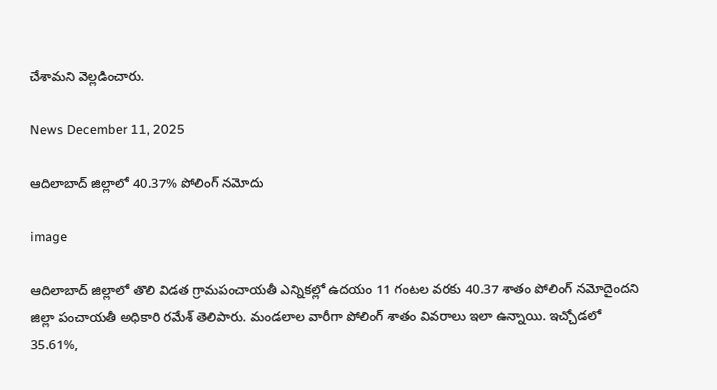చేశామని వెల్లడించారు.

News December 11, 2025

ఆదిలాబాద్‌ జిల్లాలో 40.37% పోలింగ్ నమోదు

image

ఆదిలాబాద్ జిల్లాలో తొలి విడత గ్రామపంచాయతీ ఎన్నికల్లో ఉదయం 11 గంటల వరకు 40.37 శాతం పోలింగ్ నమోదైందని జిల్లా పంచాయతీ అధికారి రమేశ్ తెలిపారు. మండలాల వారీగా పోలింగ్ శాతం వివరాలు ఇలా ఉన్నాయి. ఇచ్చోడలో 35.61%,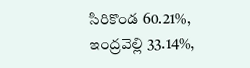సిరికొండ 60.21%, ఇంద్రవెల్లి 33.14%,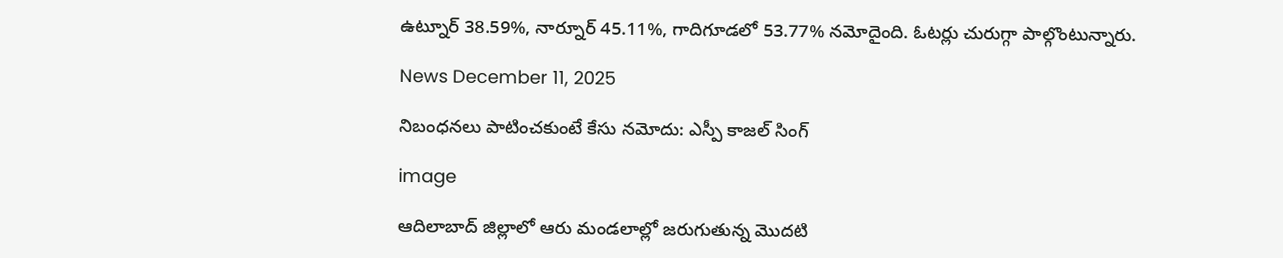ఉట్నూర్ 38.59%, నార్నూర్ 45.11%, గాదిగూడలో 53.77% నమోదైంది. ఓటర్లు చురుగ్గా పాల్గొంటున్నారు.

News December 11, 2025

నిబంధనలు పాటించకుంటే కేసు నమోదు: ఎస్పీ కాజల్ సింగ్

image

ఆదిలాబాద్ జిల్లాలో ఆరు మండలాల్లో జరుగుతున్న మొదటి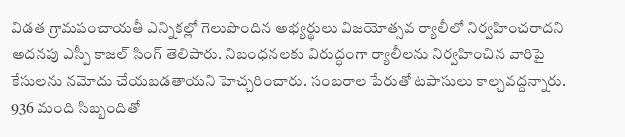విడత గ్రామపంచాయతీ ఎన్నికల్లో గెలుపొందిన అభ్యర్థులు విజయోత్సవ ర్యాలీలో నిర్వహించరాదని అదనపు ఎస్పీ కాజల్ సింగ్ తెలిపారు. నిబంధనలకు విరుద్ధంగా ర్యాలీలను నిర్వహించిన వారిపై కేసులను నమోదు చేయబడతాయని హెచ్చరించారు. సంబరాల పేరుతో టపాసులు కాల్చవద్దన్నారు. 936 మంది సిబ్బందితో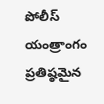పోలీస్ యంత్రాంగం ప్రతిష్ఠమైన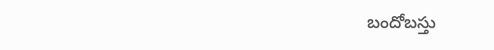బందోబస్తు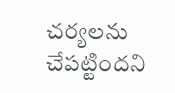చర్యలను చేపట్టిందని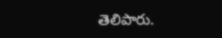తెలిపారు.